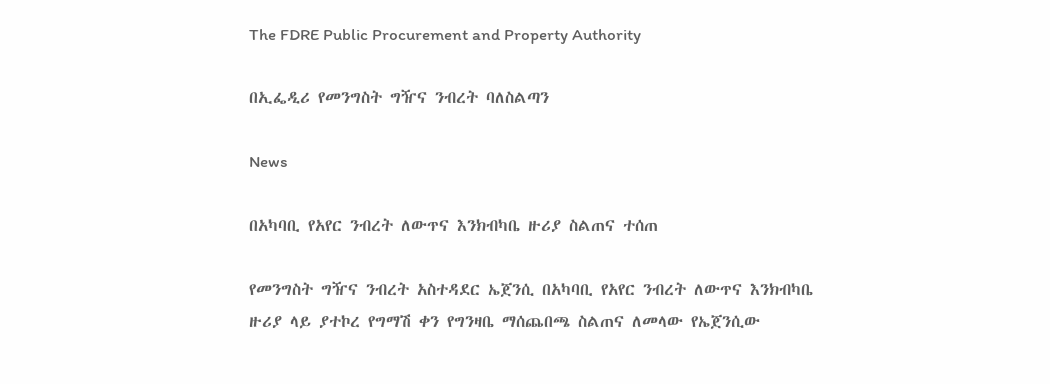The FDRE Public Procurement and Property Authority

በኢፌዲሪ የመንግስት ግዥና ንብረት ባለስልጣን

News

በአካባቢ የአየር ንብረት ለውጥና እንክብካቤ ዙሪያ ስልጠና ተሰጠ

የመንግስት ግዥና ንብረት አስተዳደር ኤጀንሲ በአካባቢ የአየር ንብረት ለውጥና እንክብካቤ ዙሪያ ላይ ያተኮረ የግማሽ ቀን የግንዛቤ ማሰጨበጫ ስልጠና ለመላው የኤጀንሲው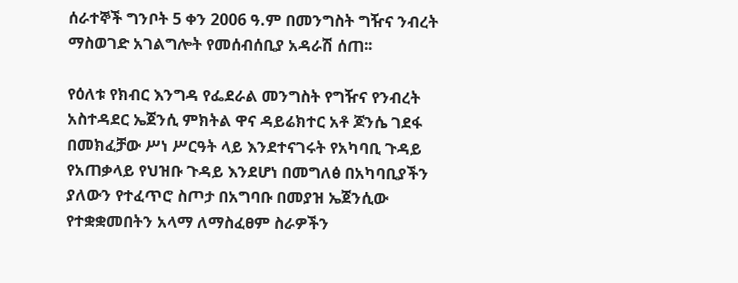ሰራተኞች ግንቦት 5 ቀን 2006 ዓ.ም በመንግስት ግዥና ንብረት ማስወገድ አገልግሎት የመሰብሰቢያ አዳራሽ ሰጠ፡፡

የዕለቱ የክብር እንግዳ የፌደራል መንግስት የግዥና የንብረት አስተዳደር ኤጀንሲ ምክትል ዋና ዳይሬክተር አቶ ጆንሴ ገደፋ በመክፈቻው ሥነ ሥርዓት ላይ እንደተናገሩት የአካባቢ ጉዳይ የአጠቃላይ የህዝቡ ጉዳይ እንደሆነ በመግለፅ በአካባቢያችን ያለውን የተፈጥሮ ስጦታ በአግባቡ በመያዝ ኤጀንሲው የተቋቋመበትን አላማ ለማስፈፀም ስራዎችን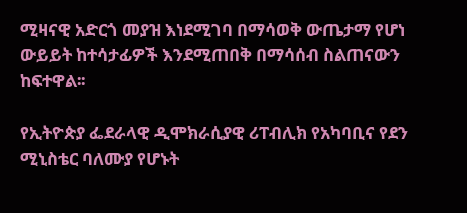ሚዛናዊ አድርጎ መያዝ እነደሚገባ በማሳወቅ ውጤታማ የሆነ ውይይት ከተሳታፊዎች እንደሚጠበቅ በማሳሰብ ስልጠናውን ከፍተዋል፡፡

የኢትዮጵያ ፌደራላዊ ዲሞክራሲያዊ ሪፐብሊክ የአካባቢና የደን ሚኒስቴር ባለሙያ የሆኑት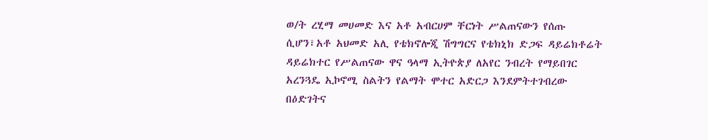ወ/ት ረሂማ መሀመድ እና አቶ አብርሀም ቸርነት ሥልጠናውን የሰጡ ሲሆን፣አቶ አህመድ አሊ የቴክኖሎጂ ሽግግርና የቴክኒክ ድጋፍ ዳይሬክቶሬት ዳይሬክተር የሥልጠናው ዋና ዓላማ ኢትዮጵያ ለአየር ንብረት የማይበገር አረንጓዴ ኢኮኖሚ ስልትን የልማት ሞተር አድርጋ እንደምትተገብረው በዕድገትና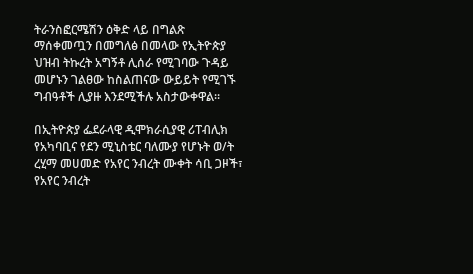ትራንስፎርሜሽን ዕቅድ ላይ በግልጽ ማሰቀመጧን በመግለፅ በመላው የኢትዮጵያ ህዝብ ትኩረት አግኝቶ ሊሰራ የሚገባው ጉዳይ መሆኑን ገልፀው ከስልጠናው ውይይት የሚገኙ ግብዓቶች ሊያዙ እንደሚችሉ አስታውቀዋል፡፡

በኢትዮጵያ ፌደራላዊ ዲሞክራሲያዊ ሪፐብሊክ የአካባቢና የደን ሚኒስቴር ባለሙያ የሆኑት ወ/ት ረሂማ መሀመድ የአየር ንብረት ሙቀት ሳቢ ጋዞች፣ የአየር ንብረት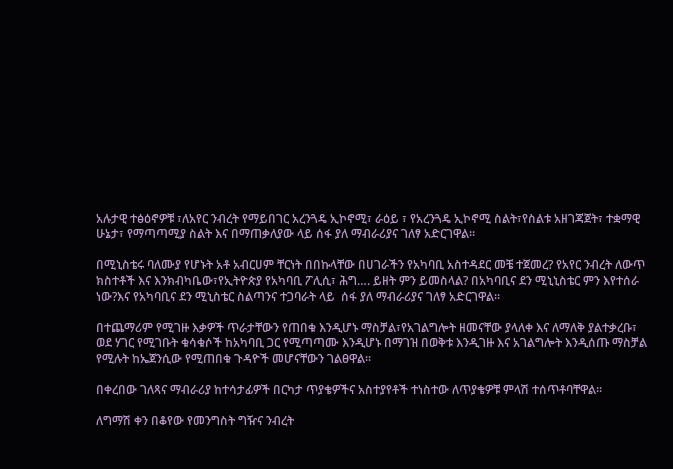አሉታዊ ተፅዕኖዎቹ ፣ለአየር ንብረት የማይበገር አረንጓዴ ኢኮኖሚ፣ ራዕይ ፣ የአረንጓዴ ኢኮኖሚ ስልት፣የስልቱ አዘገጃጀት፣ ተቋማዊ ሁኔታ፣ የማጣጣሚያ ስልት እና በማጠቃለያው ላይ ሰፋ ያለ ማብራሪያና ገለፃ አድርገዋል፡፡

በሚኒስቴሩ ባለሙያ የሆኑት አቶ አብርሀም ቸርነት በበኩላቸው በሀገራችን የአካባቢ አስተዳደር መቼ ተጀመረ? የአየር ንብረት ለውጥ ክስተቶች እና እንክብካቤው፣የኢትዮጵያ የአካባቢ ፖሊሲ፣ ሕግ…. ይዘት ምን ይመስላል? በአካባቢና ደን ሚኒኒስቴር ምን እየተሰራ ነው?እና የአካባቢና ደን ሚኒስቴር ስልጣንና ተጋባራት ላይ  ሰፋ ያለ ማብራሪያና ገለፃ አድርገዋል፡፡

በተጨማሪም የሚገዙ እቃዎች ጥራታቸውን የጠበቁ እንዲሆኑ ማስቻል፣የአገልግሎት ዘመናቸው ያላለቀ እና ለማለቅ ያልተቃረቡ፣ ወደ ሃገር የሚገቡት ቁሳቁሶች ከአካባቢ ጋር የሚጣጣሙ እንዲሆኑ በማገዝ በወቅቱ እንዲገዙ እና አገልግሎት እንዲሰጡ ማስቻል የሚሉት ከኤጀንሲው የሚጠበቁ ጉዳዮች መሆናቸውን ገልፀዋል፡፡

በቀረበው ገለጻና ማብራሪያ ከተሳታፊዎች በርካታ ጥያቄዎችና አስተያየቶች ተነስተው ለጥያቄዎቹ ምላሽ ተሰጥቶባቸዋል፡፡

ለግማሽ ቀን በቆየው የመንግስት ግዥና ንብረት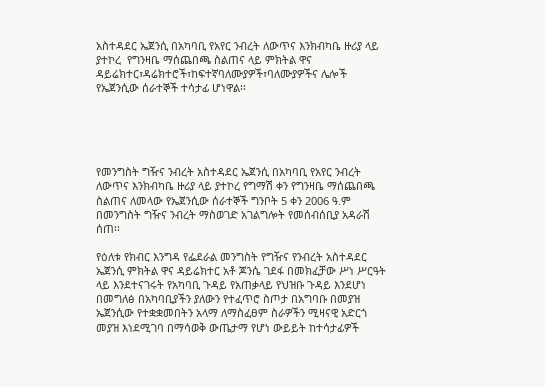አስተዳደር ኤጀንሲ በአካባቢ የአየር ንብረት ለውጥና እንክብካቤ ዙሪያ ላይ ያተኮረ  የግንዛቤ ማሰጨበጫ ስልጠና ላይ ምክትል ዋና ዳይሬክተር፣ዳሬክተሮች፣ከፍተኛባለሙያዎች፣ባለሙያዎችና ሌሎች የኤጀንሲው ሰራተኞች ተሳታፊ ሆነዋል፡፡





የመንግስት ግዥና ንብረት አስተዳደር ኤጀንሲ በአካባቢ የአየር ንብረት ለውጥና እንክብካቤ ዙሪያ ላይ ያተኮረ የግማሽ ቀን የግንዛቤ ማሰጨበጫ ስልጠና ለመላው የኤጀንሲው ሰራተኞች ግንቦት 5 ቀን 2006 ዓ.ም በመንግስት ግዥና ንብረት ማስወገድ አገልግሎት የመሰብሰቢያ አዳራሽ ሰጠ፡፡

የዕለቱ የክብር እንግዳ የፌደራል መንግስት የግዥና የንብረት አስተዳደር ኤጀንሲ ምክትል ዋና ዳይሬክተር አቶ ጆንሴ ገደፋ በመክፈቻው ሥነ ሥርዓት ላይ እንደተናገሩት የአካባቢ ጉዳይ የአጠቃላይ የህዝቡ ጉዳይ እንደሆነ በመግለፅ በአካባቢያችን ያለውን የተፈጥሮ ስጦታ በአግባቡ በመያዝ ኤጀንሲው የተቋቋመበትን አላማ ለማስፈፀም ስራዎችን ሚዛናዊ አድርጎ መያዝ እነደሚገባ በማሳወቅ ውጤታማ የሆነ ውይይት ከተሳታፊዎች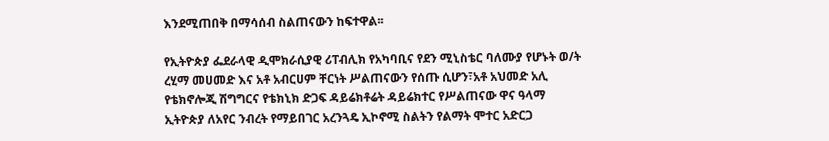እንደሚጠበቅ በማሳሰብ ስልጠናውን ከፍተዋል፡፡

የኢትዮጵያ ፌደራላዊ ዲሞክራሲያዊ ሪፐብሊክ የአካባቢና የደን ሚኒስቴር ባለሙያ የሆኑት ወ/ት ረሂማ መሀመድ እና አቶ አብርሀም ቸርነት ሥልጠናውን የሰጡ ሲሆን፣አቶ አህመድ አሊ የቴክኖሎጂ ሽግግርና የቴክኒክ ድጋፍ ዳይሬክቶሬት ዳይሬክተር የሥልጠናው ዋና ዓላማ ኢትዮጵያ ለአየር ንብረት የማይበገር አረንጓዴ ኢኮኖሚ ስልትን የልማት ሞተር አድርጋ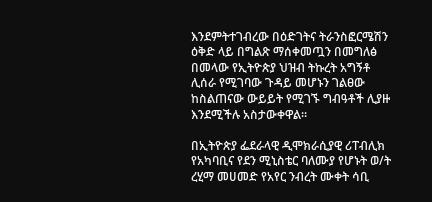እንደምትተገብረው በዕድገትና ትራንስፎርሜሽን ዕቅድ ላይ በግልጽ ማሰቀመጧን በመግለፅ በመላው የኢትዮጵያ ህዝብ ትኩረት አግኝቶ ሊሰራ የሚገባው ጉዳይ መሆኑን ገልፀው ከስልጠናው ውይይት የሚገኙ ግብዓቶች ሊያዙ እንደሚችሉ አስታውቀዋል፡፡

በኢትዮጵያ ፌደራላዊ ዲሞክራሲያዊ ሪፐብሊክ የአካባቢና የደን ሚኒስቴር ባለሙያ የሆኑት ወ/ት ረሂማ መሀመድ የአየር ንብረት ሙቀት ሳቢ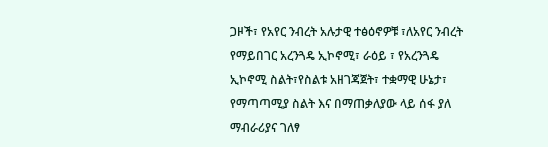ጋዞች፣ የአየር ንብረት አሉታዊ ተፅዕኖዎቹ ፣ለአየር ንብረት የማይበገር አረንጓዴ ኢኮኖሚ፣ ራዕይ ፣ የአረንጓዴ ኢኮኖሚ ስልት፣የስልቱ አዘገጃጀት፣ ተቋማዊ ሁኔታ፣ የማጣጣሚያ ስልት እና በማጠቃለያው ላይ ሰፋ ያለ ማብራሪያና ገለፃ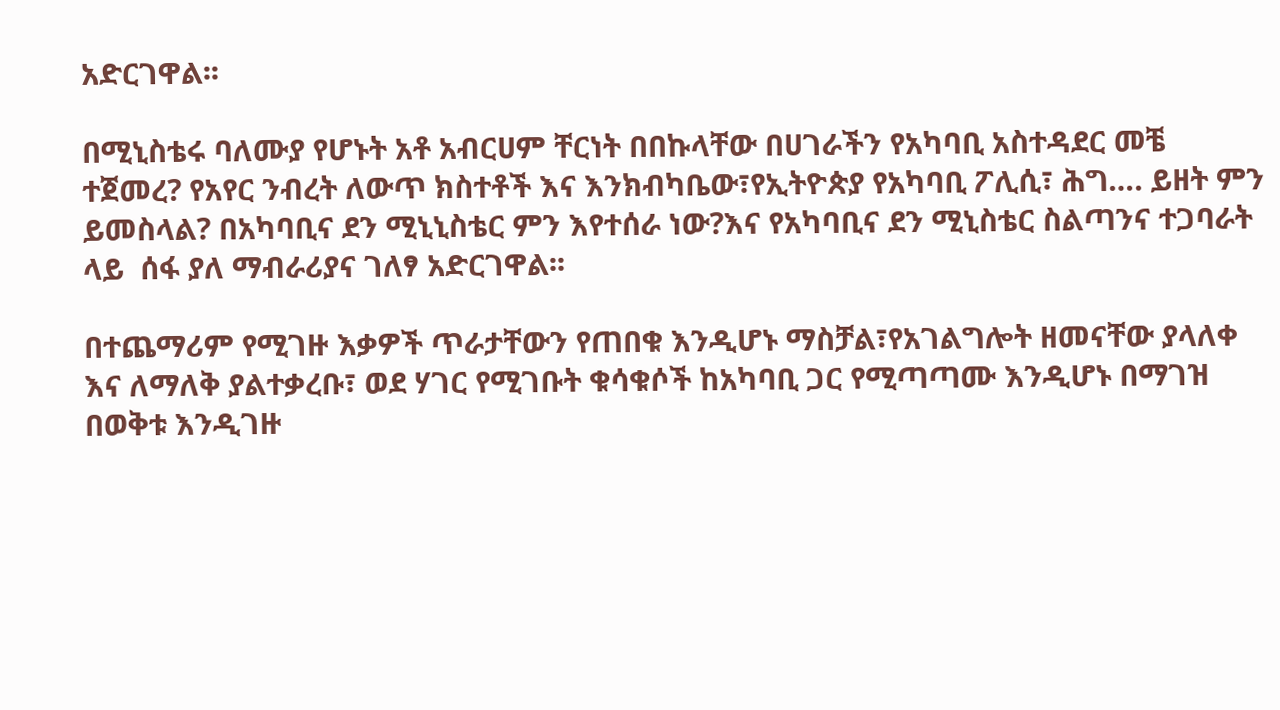አድርገዋል፡፡

በሚኒስቴሩ ባለሙያ የሆኑት አቶ አብርሀም ቸርነት በበኩላቸው በሀገራችን የአካባቢ አስተዳደር መቼ ተጀመረ? የአየር ንብረት ለውጥ ክስተቶች እና እንክብካቤው፣የኢትዮጵያ የአካባቢ ፖሊሲ፣ ሕግ…. ይዘት ምን ይመስላል? በአካባቢና ደን ሚኒኒስቴር ምን እየተሰራ ነው?እና የአካባቢና ደን ሚኒስቴር ስልጣንና ተጋባራት ላይ  ሰፋ ያለ ማብራሪያና ገለፃ አድርገዋል፡፡

በተጨማሪም የሚገዙ እቃዎች ጥራታቸውን የጠበቁ እንዲሆኑ ማስቻል፣የአገልግሎት ዘመናቸው ያላለቀ እና ለማለቅ ያልተቃረቡ፣ ወደ ሃገር የሚገቡት ቁሳቁሶች ከአካባቢ ጋር የሚጣጣሙ እንዲሆኑ በማገዝ በወቅቱ እንዲገዙ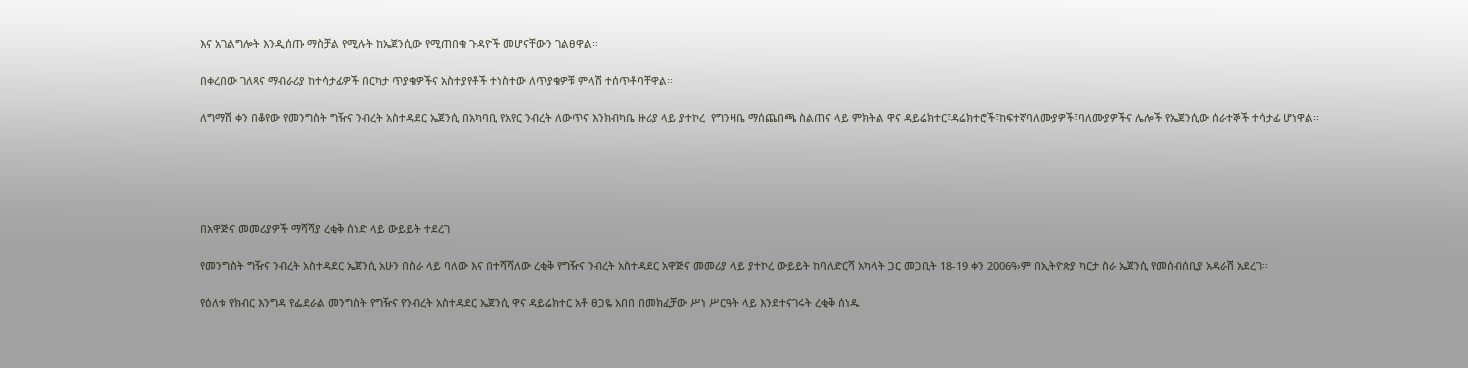እና አገልግሎት እንዲሰጡ ማስቻል የሚሉት ከኤጀንሲው የሚጠበቁ ጉዳዮች መሆናቸውን ገልፀዋል፡፡

በቀረበው ገለጻና ማብራሪያ ከተሳታፊዎች በርካታ ጥያቄዎችና አስተያየቶች ተነስተው ለጥያቄዎቹ ምላሽ ተሰጥቶባቸዋል፡፡

ለግማሽ ቀን በቆየው የመንግስት ግዥና ንብረት አስተዳደር ኤጀንሲ በአካባቢ የአየር ንብረት ለውጥና እንክብካቤ ዙሪያ ላይ ያተኮረ  የግንዛቤ ማሰጨበጫ ስልጠና ላይ ምክትል ዋና ዳይሬክተር፣ዳሬክተሮች፣ከፍተኛባለሙያዎች፣ባለሙያዎችና ሌሎች የኤጀንሲው ሰራተኞች ተሳታፊ ሆነዋል፡፡





በአዋጅና መመሪያዎች ማሻሻያ ረቂቅ ሰነድ ላይ ውይይት ተደረገ

የመንግስት ግዥና ንብረት አስተዳደር ኤጀንሲ አሁን በስራ ላይ ባለው እና በተሻሻለው ረቂቅ የግዥና ንብረት አስተዳደር አዋጅና መመሪያ ላይ ያተኮረ ውይይት ከባለድርሻ አካላት ጋር መጋቢት 18-19 ቀን 2006ዓ›ም በኢትዮጵያ ካርታ ስራ ኤጀንሲ የመሰብሰቢያ አዳራሽ አደረገ፡፡

የዕለቱ የክብር እንግዳ የፌደራል መንግስት የግዥና የንብረት አስተዳደር ኤጀንሲ ዋና ዳይሬክተር አቶ ፀጋዬ አበበ በመክፈቻው ሥነ ሥርዓት ላይ እንደተናገሩት ረቂቅ ሰነዱ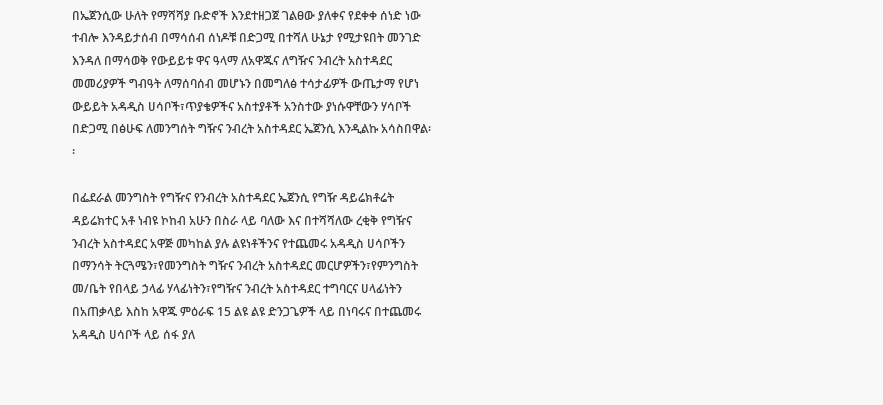በኤጀንሲው ሁለት የማሻሻያ ቡድኖች እንደተዘጋጀ ገልፀው ያለቀና የደቀቀ ሰነድ ነው ተብሎ እንዳይታሰብ በማሳሰብ ሰነዶቹ በድጋሚ በተሻለ ሁኔታ የሚታዩበት መንገድ እንዳለ በማሳወቅ የውይይቱ ዋና ዓላማ ለአዋጁና ለግዥና ንብረት አስተዳደር መመሪያዎች ግብዓት ለማሰባሰብ መሆኑን በመግለፅ ተሳታፊዎች ውጤታማ የሆነ ውይይት አዳዲስ ሀሳቦች፣ጥያቄዎችና አስተያቶች አንስተው ያነሱዋቸውን ሃሳቦች በድጋሚ በፅሁፍ ለመንግሰት ግዥና ንብረት አስተዳደር ኤጀንሲ እንዲልኩ አሳስበዋል፡፡

በፌደራል መንግስት የግዥና የንብረት አስተዳደር ኤጀንሲ የግዥ ዳይሬክቶሬት ዳይሬክተር አቶ ነብዩ ኮከብ አሁን በስራ ላይ ባለው እና በተሻሻለው ረቂቅ የግዥና ንብረት አስተዳደር አዋጅ መካከል ያሉ ልዩነቶችንና የተጨመሩ አዳዲስ ሀሳቦችን በማንሳት ትርጓሜን፣የመንግስት ግዥና ንብረት አስተዳደር መርሆዎችን፣የምንግስት መ/ቤት የበላይ ኃላፊ ሃላፊነትን፣የግዥና ንብረት አስተዳደር ተግባርና ሀላፊነትን በአጠቃላይ እስከ አዋጁ ምዕራፍ 15 ልዩ ልዩ ድንጋጌዎች ላይ በነባሩና በተጨመሩ አዳዲስ ሀሳቦች ላይ ሰፋ ያለ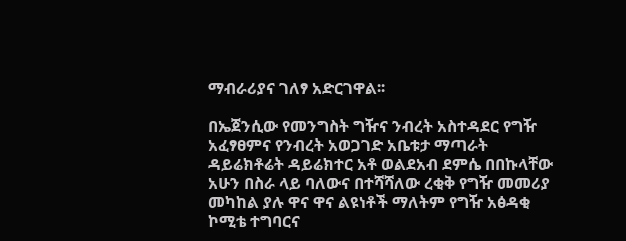ማብራሪያና ገለፃ አድርገዋል፡፡

በኤጀንሲው የመንግስት ግዥና ንብረት አስተዳደር የግዥ አፈፃፀምና የንብረት አወጋገድ አቤቱታ ማጣራት ዳይሬክቶሬት ዳይሬክተር አቶ ወልደአብ ደምሴ በበኩላቸው አሁን በስራ ላይ ባለውና በተሻሻለው ረቂቅ የግዥ መመሪያ መካከል ያሉ ዋና ዋና ልዩነቶች ማለትም የግዥ አፅዳቂ ኮሚቴ ተግባርና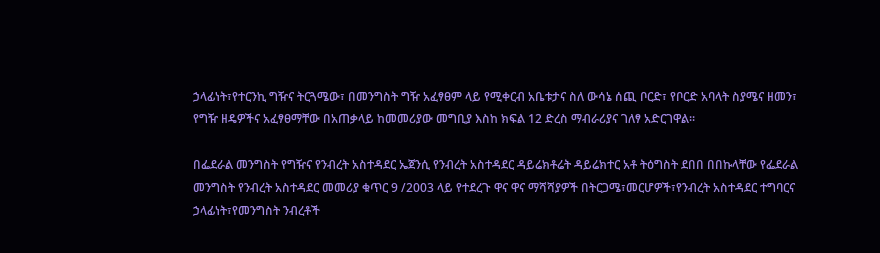ኃላፊነት፣የተርንኪ ግዥና ትርጓሜው፣ በመንግስት ግዥ አፈፃፀም ላይ የሚቀርብ አቤቱታና ስለ ውሳኔ ሰጪ ቦርድ፣ የቦርድ አባላት ስያሜና ዘመን፣ የግዥ ዘዴዎችና አፈፃፀማቸው በአጠቃላይ ከመመሪያው መግቢያ እስከ ክፍል 12 ድረስ ማብራሪያና ገለፃ አድርገዋል፡፡

በፌደራል መንግስት የግዥና የንብረት አስተዳደር ኤጀንሲ የንብረት አስተዳደር ዳይሬክቶሬት ዳይሬክተር አቶ ትዕግስት ደበበ በበኩላቸው የፌደራል መንግስት የንብረት አስተዳደር መመሪያ ቁጥር 9 /2003 ላይ የተደረጉ ዋና ዋና ማሻሻያዎች በትርጋሜ፣መርሆዎች፣የንብረት አስተዳደር ተግባርና ኃላፊነት፣የመንግስት ንብረቶች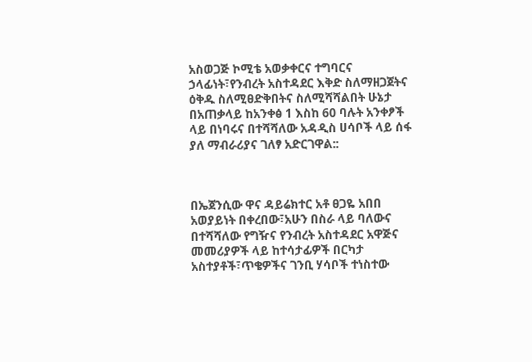አስወጋጅ ኮሚቴ አወቃቀርና ተግባርና ኃላፊነት፣የንብረት አስተዳደር እቅድ ስለማዘጋጀትና ዕቅዱ ስለሚፀድቅበትና ስለሚሻሻልበት ሁኔታ በአጠቃላይ ከአንቀፅ 1 እስከ 60 ባሉት አንቀፆች ላይ በነባሩና በተሻሻለው አዳዲስ ሀሳቦች ላይ ሰፋ ያለ ማብራሪያና ገለፃ አድርገዋል::



በኤጀንሲው ዋና ዳይሬክተር አቶ ፀጋዬ አበበ አወያይነት በቀረበው፣አሁን በስራ ላይ ባለውና በተሻሻለው የግዥና የንብረት አስተዳደር አዋጅና መመሪያዎች ላይ ከተሳታፊዎች በርካታ አስተያቶች፣ጥቄዎችና ገንቢ ሃሳቦች ተነስተው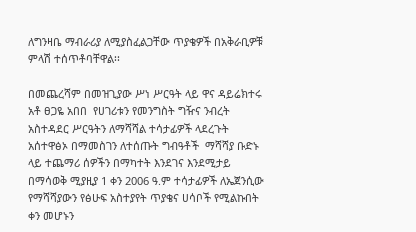ለግንዛቤ ማብራሪያ ለሚያስፈልጋቸው ጥያቄዎች በአቅራቢዎቹ ምላሽ ተሰጥቶባቸዋል፡፡

በመጨረሻም በመዝጊያው ሥነ ሥርዓት ላይ ዋና ዳይሬክተሩ አቶ ፀጋዬ አበበ  የሀገሪቱን የመንግስት ግዥና ንብረት አስተዳደር ሥርዓትን ለማሻሻል ተሳታፊዎች ላደረጉት አሰተዋፅኦ በማመስገን ለተሰጡት ግብዓቶች  ማሻሻያ ቡድኑ ላይ ተጨማሪ ሰዎችን በማካተት እንደገና እንደሚታይ በማሳወቅ ሚያዚያ 1 ቀን 2006 ዓ.ም ተሳታፊዎች ለኤጀንሲው የማሻሻያውን የፅሁፍ አስተያየት ጥያቄና ሀሳቦች የሚልኩበት ቀን መሆኑን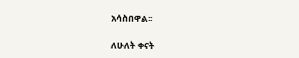አሳስበዋል፡፡

ለሁለት ቀናት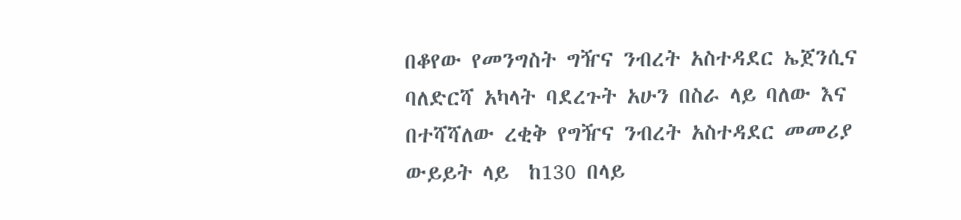በቆየው የመንግስት ግዥና ንብረት አስተዳደር ኤጀንሲና ባለድርሻ አካላት ባደረጉት አሁን በስራ ላይ ባለው እና በተሻሻለው ረቂቅ የግዥና ንብረት አስተዳደር መመሪያ ውይይት ላይ  ከ130 በላይ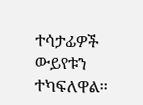ተሳታፊዎች ውይየቱን ተካፍለዋል፡፡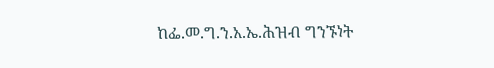ከፌ.መ.ግ.ን.አ.ኤ.ሕዝብ ግንኙነት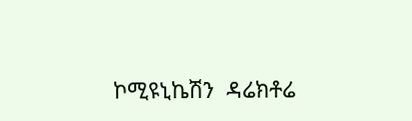ኮሚዩኒኬሽን  ዳሬክቶሬ